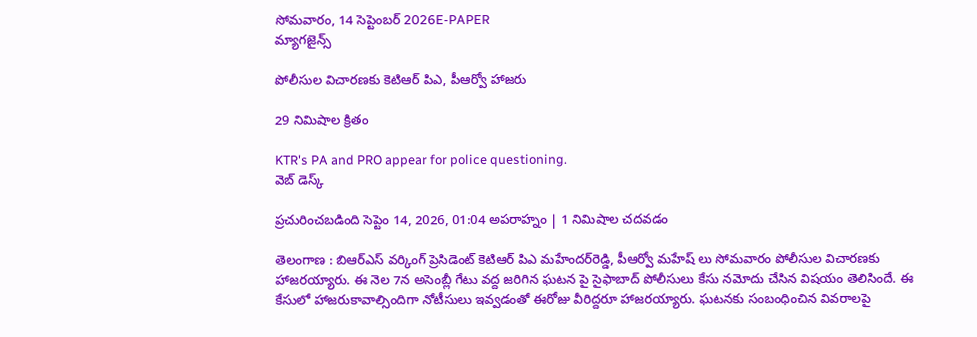సోమవారం, 14 సెప్టెంబర్ 2026E-PAPER
మ్యాగజైన్స్

పోలీసుల విచారణకు కెటిఆర్‌ పిఎ, పీఆర్వో హాజరు

29 నిమిషాల క్రితం

KTR's PA and PRO appear for police questioning.
వెబ్ డెస్క్

ప్రచురించబడింది సెప్టెం 14, 2026, 01:04 అపరాహ్నం | 1 నిమిషాల చదవడం

తెలంగాణ ‌: బిఆర్‌ఎస్‌ వర్కింగ్ ప్రెసిడెంట్‌ కెటిఆర్‌ పిఎ మహేందర్‌రెడ్డి, పీఆర్వో మహేష్ లు సోమవారం పోలీసుల విచారణకు హాజరయ్యారు. ఈ నెల 7న అసెంబ్లీ గేటు వద్ద జరిగిన ఘటన పై సైఫాబాద్‌ పోలీసులు కేసు నమోదు చేసిన విషయం తెలిసిందే. ఈ కేసులో హాజరుకావాల్సిందిగా నోటీసులు ఇవ్వడంతో ఈరోజు వీరిద్దరూ హాజరయ్యారు. ఘటనకు సంబంధించిన వివరాలపై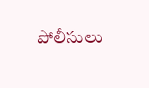పోలీసులు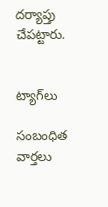దర్యాప్తు చేపట్టారు.


ట్యాగ్‌లు

సంబంధిత వార్తలు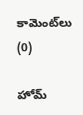కామెంట్‌లు (0)

హోమ్